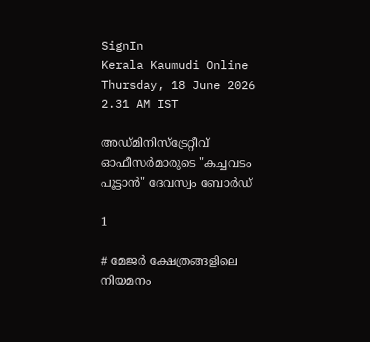SignIn
Kerala Kaumudi Online
Thursday, 18 June 2026 2.31 AM IST

അഡ്മിനിസ്ട്രേറ്റീവ് ഓഫീസർമാരുടെ "കച്ചവടം പൂട്ടാൻ" ദേവസ്വം ബോർഡ്

1

# മേജർ ക്ഷേത്രങ്ങളിലെ നിയമനം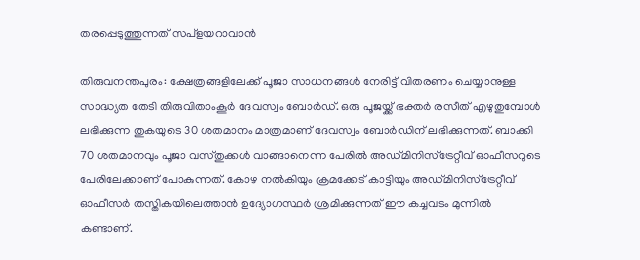തരപ്പെടുത്തുന്നത് സപ്ളയറാവാൻ

തിരുവനന്തപുരം: ക്ഷേത്രങ്ങളിലേക്ക് പൂജാ സാധനങ്ങൾ നേരിട്ട് വിതരണം ചെയ്യാനുള്ള സാദ്ധ്യത തേടി തിരുവിതാംകൂർ ദേവസ്വം ബോർഡ്. ഒരു പൂജയ്ക്ക് ഭക്തർ രസീത് എഴുതുമ്പോൾ ലഭിക്കുന്ന തുകയുടെ 30 ശതമാനം മാത്രമാണ് ദേവസ്വം ബോർഡിന് ലഭിക്കുന്നത്. ബാക്കി 70 ശതമാനവും പൂജാ വസ്തുക്കൾ വാങ്ങാനെന്ന പേരിൽ അഡ്മിനിസ്‌ട്രേറ്റീവ് ഓഫീസറുടെ പേരിലേക്കാണ് പോകുന്നത്. കോഴ നൽകിയും ക്രമക്കേട് കാട്ടിയും അഡ്മിനിസ്ട്രേറ്റീവ് ഓഫീസർ തസ്തികയിലെത്താൻ ഉദ്യോഗസ്ഥർ ശ്രമിക്കുന്നത് ഈ കച്ചവടം മുന്നിൽ കണ്ടാണ്.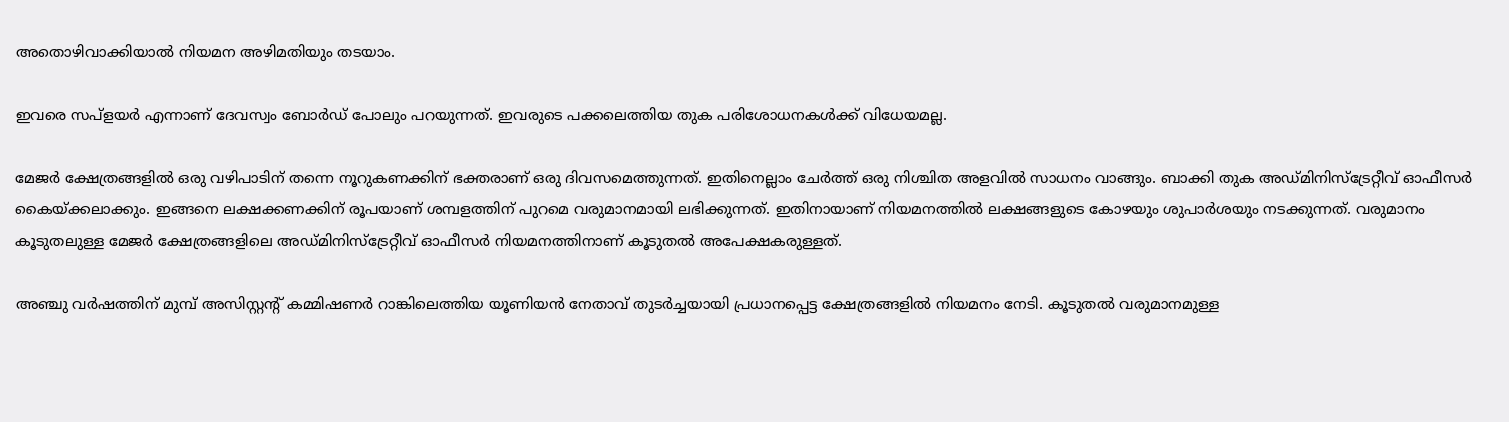അതൊഴിവാക്കിയാൽ നിയമന അഴിമതിയും തടയാം.

ഇവരെ സപ്ളയർ എന്നാണ് ദേവസ്വം ബോർഡ് പോലും പറയുന്നത്. ഇവരുടെ പക്കലെത്തിയ തുക പരിശോധനകൾക്ക് വിധേയമല്ല.

മേജർ ക്ഷേത്രങ്ങളിൽ ഒരു വഴിപാടിന് തന്നെ നൂറുകണക്കിന് ഭക്തരാണ് ഒരു ദിവസമെത്തുന്നത്. ഇതിനെല്ലാം ചേർത്ത് ഒരു നിശ്ചിത അളവിൽ സാധനം വാങ്ങും. ബാക്കി തുക അഡ്മിനിസ്‌ട്രേറ്റീവ് ഓഫീസർ കൈയ്ക്കലാക്കും. ഇങ്ങനെ ലക്ഷക്കണക്കിന് രൂപയാണ് ശമ്പളത്തിന് പുറമെ വരുമാനമായി ലഭിക്കുന്നത്. ഇതിനായാണ് നിയമനത്തിൽ ലക്ഷങ്ങളുടെ കോഴയും ശുപാർശയും നടക്കുന്നത്. വരുമാനം കൂടുതലുള്ള മേജർ ക്ഷേത്രങ്ങളിലെ അഡ്മിനിസ്‌ട്രേറ്റീവ് ഓഫീസർ നിയമനത്തിനാണ് കൂടുതൽ അപേക്ഷകരുള്ളത്.

അഞ്ചു വർഷത്തിന് മുമ്പ് അസിസ്റ്റന്റ് കമ്മിഷണർ റാങ്കിലെത്തിയ യൂണിയൻ നേതാവ് തുടർച്ചയായി പ്രധാനപ്പെട്ട ക്ഷേത്രങ്ങളിൽ നിയമനം നേടി. കൂടുതൽ വരുമാനമുള്ള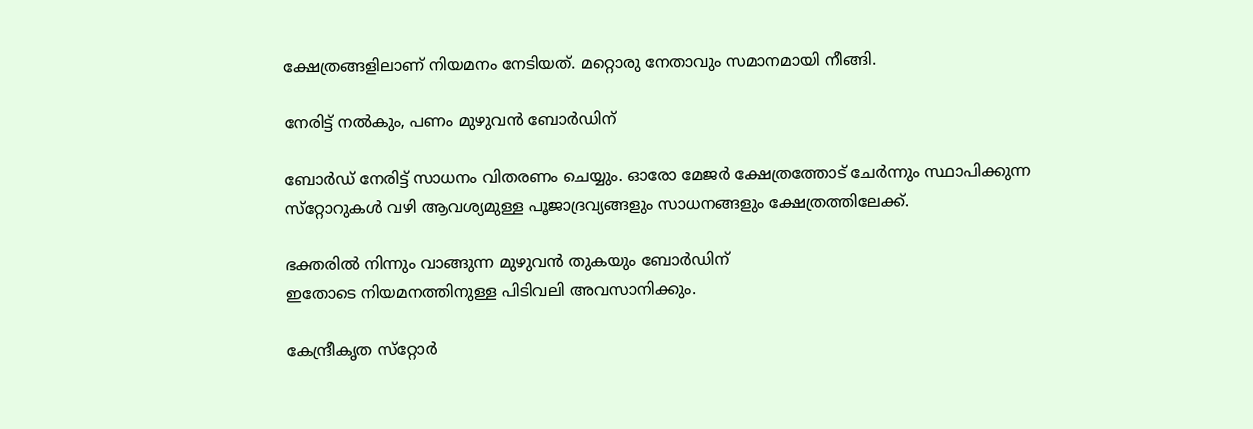ക്ഷേത്രങ്ങളിലാണ് നിയമനം നേടിയത്. മറ്റൊരു നേതാവും സമാനമായി നീങ്ങി.

നേരിട്ട് നൽകും, പണം മുഴുവൻ ബോർഡിന്

ബോർഡ് നേരിട്ട് സാധനം വിതരണം ചെയ്യും. ഓരോ മേജർ ക്ഷേത്രത്തോട് ചേർന്നും സ്ഥാപിക്കുന്ന സ്‌റ്റോറുകൾ വഴി ആവശ്യമുള്ള പൂജാദ്രവ്യങ്ങളും സാധനങ്ങളും ക്ഷേത്രത്തിലേക്ക്.

ഭക്തരിൽ നിന്നും വാങ്ങുന്ന മുഴുവൻ തുകയും ബോർഡിന്
ഇതോടെ നിയമനത്തിനുള്ള പിടിവലി അവസാനിക്കും.

കേന്ദ്രീകൃത സ്‌റ്റോർ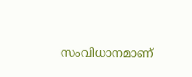സംവിധാനമാണ്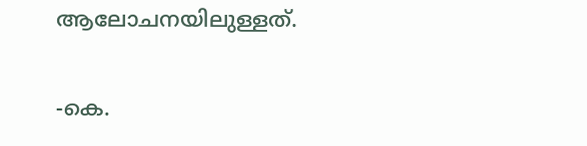ആലോചനയിലുള്ളത്.

-കെ.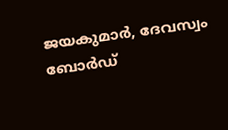ജയകുമാർ, ദേവസ്വം ബോർഡ്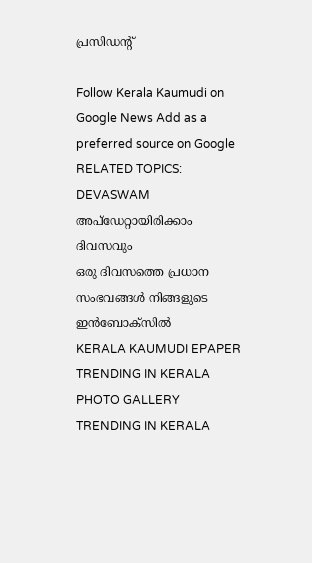പ്രസിഡന്റ്

Follow Kerala Kaumudi on Google News Add as a preferred source on Google
RELATED TOPICS: DEVASWAM
അപ്ഡേറ്റായിരിക്കാം ദിവസവും
ഒരു ദിവസത്തെ പ്രധാന സംഭവങ്ങൾ നിങ്ങളുടെ ഇൻബോക്സിൽ
KERALA KAUMUDI EPAPER
TRENDING IN KERALA
PHOTO GALLERY
TRENDING IN KERALA